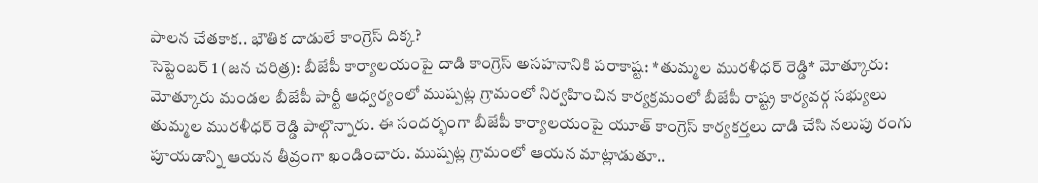పాలన చేతకాక.. భౌతిక దాడులే కాంగ్రెస్ దిక్క?
సెప్టెంబర్ 1 (జన చరిత్ర): బీజేపీ కార్యాలయంపై దాడి కాంగ్రెస్ అసహనానికి పరాకాష్ట: *తుమ్మల మురళీధర్ రెడ్డి* మోత్కూరు: మోత్కూరు మండల బీజేపీ పార్టీ ఆధ్వర్యంలో ముష్పట్ల గ్రామంలో నిర్వహించిన కార్యక్రమంలో బీజేపీ రాష్ట్ర కార్యవర్గ సభ్యులు తుమ్మల మురళీధర్ రెడ్డి పాల్గొన్నారు. ఈ సందర్భంగా బీజేపీ కార్యాలయంపై యూత్ కాంగ్రెస్ కార్యకర్తలు దాడి చేసి నలుపు రంగు పూయడాన్ని ఆయన తీవ్రంగా ఖండించారు. ముష్పట్ల గ్రామంలో ఆయన మాట్లాడుతూ..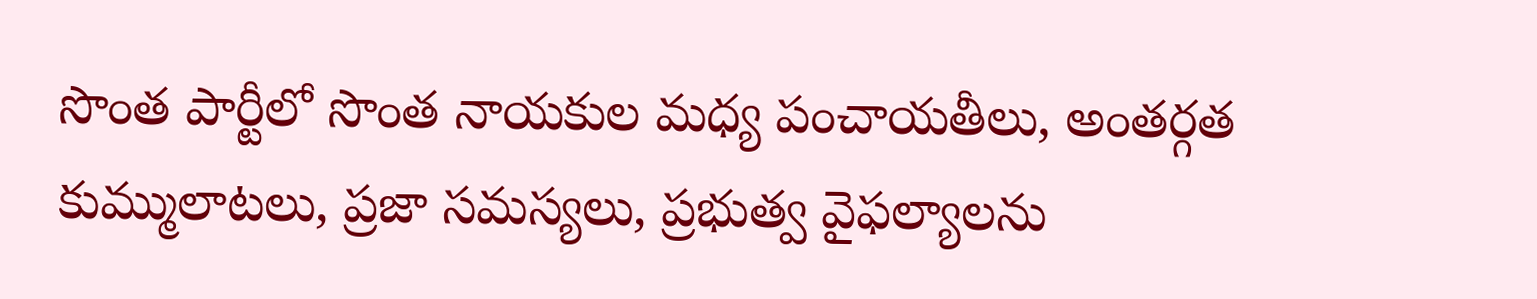సొంత పార్టీలో సొంత నాయకుల మధ్య పంచాయతీలు, అంతర్గత కుమ్ములాటలు, ప్రజా సమస్యలు, ప్రభుత్వ వైఫల్యాలను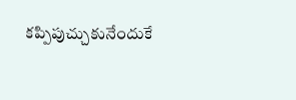కప్పిపుచ్చుకునేందుకే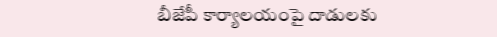బీజేపీ కార్యాలయంపై దాడులకు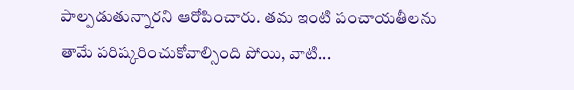పాల్పడుతున్నారని ఆరోపించారు. తమ ఇంటి పంచాయతీలను తామే పరిష్కరించుకోవాల్సింది పోయి, వాటి...